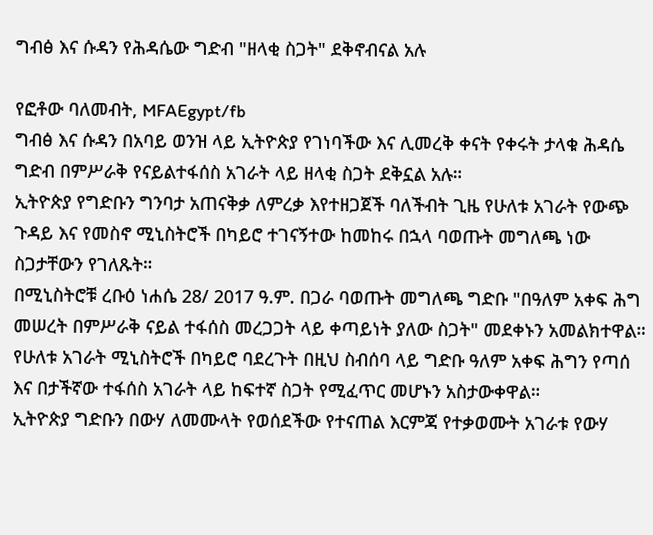ግብፅ እና ሱዳን የሕዳሴው ግድብ "ዘላቂ ስጋት" ደቅኖብናል አሉ

የፎቶው ባለመብት, MFAEgypt/fb
ግብፅ እና ሱዳን በአባይ ወንዝ ላይ ኢትዮጵያ የገነባችው እና ሊመረቅ ቀናት የቀሩት ታላቁ ሕዳሴ ግድብ በምሥራቅ የናይልተፋሰስ አገራት ላይ ዘላቂ ስጋት ደቅኗል አሉ።
ኢትዮጵያ የግድቡን ግንባታ አጠናቅቃ ለምረቃ እየተዘጋጀች ባለችብት ጊዜ የሁለቱ አገራት የውጭ ጉዳይ እና የመስኖ ሚኒስትሮች በካይሮ ተገናኝተው ከመከሩ በኋላ ባወጡት መግለጫ ነው ስጋታቸውን የገለጹት።
በሚኒስትሮቹ ረቡዕ ነሐሴ 28/ 2017 ዓ.ም. በጋራ ባወጡት መግለጫ ግድቡ "በዓለም አቀፍ ሕግ መሠረት በምሥራቅ ናይል ተፋሰስ መረጋጋት ላይ ቀጣይነት ያለው ስጋት" መደቀኑን አመልክተዋል።
የሁለቱ አገራት ሚኒስትሮች በካይሮ ባደረጉት በዚህ ስብሰባ ላይ ግድቡ ዓለም አቀፍ ሕግን የጣሰ እና በታችኛው ተፋሰስ አገራት ላይ ከፍተኛ ስጋት የሚፈጥር መሆኑን አስታውቀዋል።
ኢትዮጵያ ግድቡን በውሃ ለመሙላት የወሰደችው የተናጠል እርምጃ የተቃወሙት አገራቱ የውሃ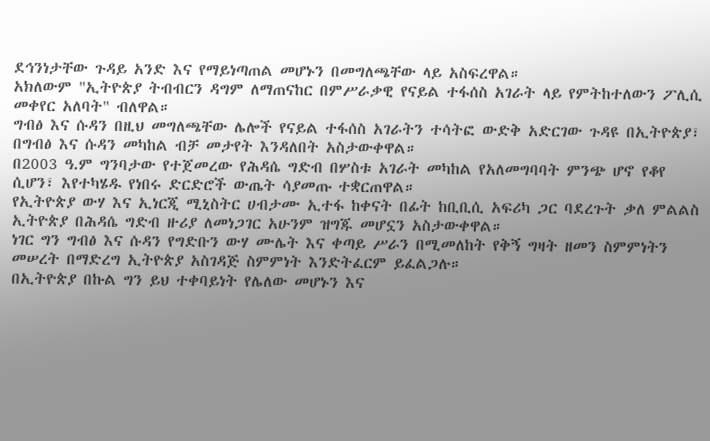ደኅንነታቸው ጉዳይ አንድ እና የማይነጣጠል መሆኑን በመግለጫቸው ላይ አስፍረዋል።
አክለውም "ኢትዮጵያ ትብብርን ዳግም ለማጠናከር በምሥራቃዊ የናይል ተፋሰስ አገራት ላይ የምትከተለውን ፖሊሲ መቀየር አለባት" ብለዋል።
ግብፅ እና ሱዳን በዚህ መግለጫቸው ሌሎች የናይል ተፋሰስ አገራትን ተሳትፎ ውድቅ አድርገው ጉዳዩ በኢትዮጵያ፣ በግብፅ እና ሱዳን መካከል ብቻ መታየት እንዳለበት አስታውቀዋል።
በ2003 ዓ.ም ግንባታው የተጀመረው የሕዳሴ ግድብ በሦስቱ አገራት መካከል የአለመግባባት ምንጭ ሆኖ የቆየ ሲሆን፣ እየተካሄዱ የነበሩ ድርድሮች ውጤት ሳያመጡ ተቋርጠዋል።
የኢትዮጵያ ውሃ እና ኢነርጂ ሚኒስትር ሀብታሙ ኢተፋ ከቀናት በፊት ከቢቢሲ አፍሪካ ጋር ባደረጉት ቃለ ምልልስ ኢትዮጵያ በሕዳሴ ግድብ ዙሪያ ለመነጋገር አሁንም ዝግጁ መሆኗን አስታውቀዋል።
ነገር ግን ግብፅ እና ሱዳን የግድቡን ውሃ ሙሌት እና ቀጣይ ሥራን በሚመለከት የቅኝ ግዛት ዘመን ስምምነትን መሠረት በማድረግ ኢትዮጵያ አስገዳጅ ስምምነት እንድትፈርም ይፈልጋሉ።
በኢትዮጵያ በኩል ግን ይህ ተቀባይነት የሌለው መሆኑን እና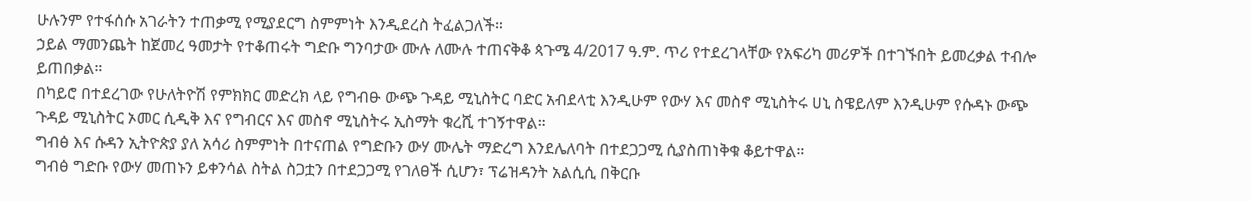ሁሉንም የተፋሰሱ አገራትን ተጠቃሚ የሚያደርግ ስምምነት እንዲደረስ ትፈልጋለች።
ኃይል ማመንጨት ከጀመረ ዓመታት የተቆጠሩት ግድቡ ግንባታው ሙሉ ለሙሉ ተጠናቅቆ ጳጉሜ 4/2017 ዓ.ም. ጥሪ የተደረገላቸው የአፍሪካ መሪዎች በተገኙበት ይመረቃል ተብሎ ይጠበቃል።
በካይሮ በተደረገው የሁለትዮሽ የምክክር መድረክ ላይ የግብፁ ውጭ ጉዳይ ሚኒስትር ባድር አብደላቲ እንዲሁም የውሃ እና መስኖ ሚኒስትሩ ሀኒ ስዌይለም እንዲሁም የሱዳኑ ውጭ ጉዳይ ሚኒስትር ኦመር ሲዲቅ እና የግብርና እና መስኖ ሚኒስትሩ ኢስማት ቁረሺ ተገኝተዋል።
ግብፅ እና ሱዳን ኢትዮጵያ ያለ አሳሪ ስምምነት በተናጠል የግድቡን ውሃ ሙሌት ማድረግ እንደሌለባት በተደጋጋሚ ሲያስጠነቅቁ ቆይተዋል።
ግብፅ ግድቡ የውሃ መጠኑን ይቀንሳል ስትል ስጋቷን በተደጋጋሚ የገለፀች ሲሆን፣ ፕሬዝዳንት አልሲሲ በቅርቡ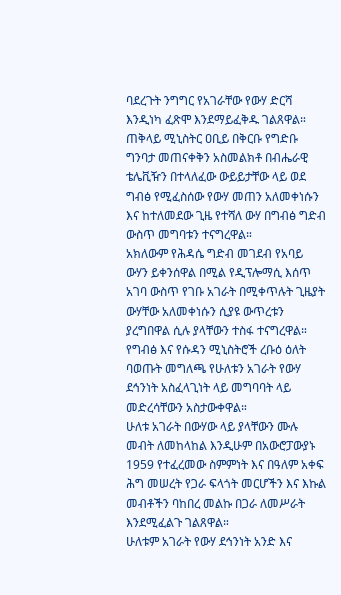ባደረጉት ንግግር የአገራቸው የውሃ ድርሻ እንዲነካ ፈጽሞ እንደማይፈቅዱ ገልጸዋል።
ጠቅላይ ሚኒስትር ዐቢይ በቅርቡ የግድቡ ግንባታ መጠናቀቅን አስመልክቶ በብሔራዊ ቴሌቪዥን በተላለፈው ውይይታቸው ላይ ወደ ግብፅ የሚፈስሰው የውሃ መጠን አለመቀነሱን እና ከተለመደው ጊዜ የተሻለ ውሃ በግብፅ ግድብ ውስጥ መግባቱን ተናግረዋል።
አክለውም የሕዳሴ ግድብ መገደብ የአባይ ውሃን ይቀንሰዋል በሚል የዲፕሎማሲ እሰጥ አገባ ውስጥ የገቡ አገራት በሚቀጥሉት ጊዜያት ውሃቸው አለመቀነሱን ሲያዩ ውጥረቱን ያረግበዋል ሲሉ ያላቸውን ተስፋ ተናግረዋል።
የግብፅ እና የሱዳን ሚኒስትሮች ረቡዕ ዕለት ባወጡት መግለጫ የሁለቱን አገራት የውሃ ደኅንነት አስፈላጊነት ላይ መግባባት ላይ መድረሳቸውን አስታውቀዋል።
ሁለቱ አገራት በውሃው ላይ ያላቸውን ሙሉ መብት ለመከላከል እንዲሁም በአውሮፓውያኑ 1959 የተፈረመው ስምምነት እና በዓለም አቀፍ ሕግ መሠረት የጋራ ፍላጎት መርሆችን እና እኩል መብቶችን ባከበረ መልኩ በጋራ ለመሥራት እንደሚፈልጉ ገልጸዋል።
ሁለቱም አገራት የውሃ ደኅንነት አንድ እና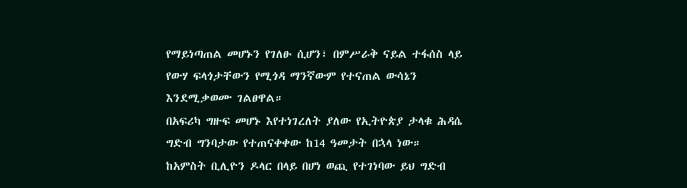የማይነጣጠል መሆኑን የገለፁ ሲሆን፣ በምሥራቅ ናይል ተፋሰስ ላይ የውሃ ፍላጎታቸውን የሚጎዳ ማንኛውም የተናጠል ውሳኔን እንደሚቃወሙ ገልፀዋል።
በአፍሪካ ግዙፍ መሆኑ እየተነገረለት ያለው የኢትዮጵያ ታላቁ ሕዳሴ ግድብ ግንባታው የተጠናቀቀው ከ14 ዓመታት በኋላ ነው።
ከአምስት ቢሊዮን ዶላር በላይ በሆነ ወጪ የተገነባው ይህ ግድብ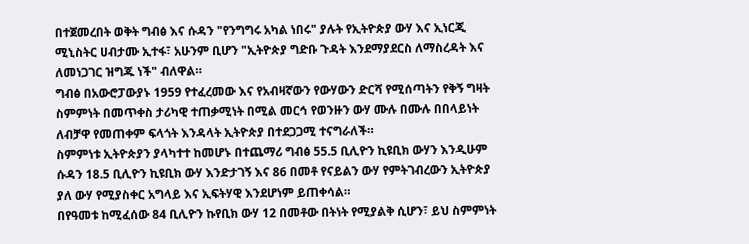በተጀመረበት ወቅት ግብፅ እና ሱዳን "የንግግሩ አካል ነበሩ" ያሉት የኢትዮጵያ ውሃ እና ኢነርጂ ሚኒስትር ሀብታሙ ኢተፋ፣ አሁንም ቢሆን "ኢትዮጵያ ግድቡ ጉዳት እንደማያደርስ ለማስረዳት እና ለመነጋገር ዝግጁ ነች" ብለዋል።
ግብፅ በአውሮፓውያኑ 1959 የተፈረመው እና የአብዛኛውን የውሃውን ድርሻ የሚሰጣትን የቅኝ ግዛት ስምምነት በመጥቀስ ታሪካዊ ተጠቃሚነት በሚል መርኅ የወንዙን ውሃ ሙሉ በሙሉ በበላይነት ለብቻዋ የመጠቀም ፍላጎት እንዳላት ኢትዮጵያ በተደጋጋሚ ተናግራለች።
ስምምነቱ ኢትዮጵያን ያላካተተ ከመሆኑ በተጨማሪ ግብፅ 55.5 ቢሊዮን ኪዩቢክ ውሃን እንዲሁም ሱዳን 18.5 ቢሊዮን ኪዩቢክ ውሃ እንድታገኝ እና 86 በመቶ የናይልን ውሃ የምትገብረውን ኢትዮጵያ ያለ ውሃ የሚያስቀር አግላይ እና ኢፍትሃዊ እንደሆነም ይጠቀሳል።
በየዓመቱ ከሚፈሰው 84 ቢሊዮን ኩየቢክ ውሃ 12 በመቶው በትነት የሚያልቅ ሲሆን፣ ይህ ስምምነት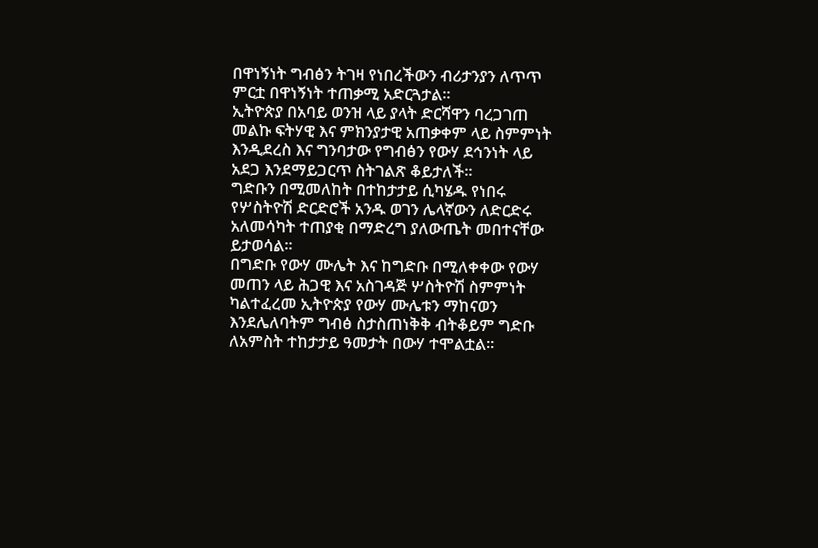በዋነኝነት ግብፅን ትገዛ የነበረችውን ብሪታንያን ለጥጥ ምርቷ በዋነኝነት ተጠቃሚ አድርጓታል።
ኢትዮጵያ በአባይ ወንዝ ላይ ያላት ድርሻዋን ባረጋገጠ መልኩ ፍትሃዊ እና ምክንያታዊ አጠቃቀም ላይ ስምምነት እንዲደረስ እና ግንባታው የግብፅን የውሃ ደኅንነት ላይ አደጋ እንደማይጋርጥ ስትገልጽ ቆይታለች።
ግድቡን በሚመለከት በተከታታይ ሲካሄዱ የነበሩ የሦስትዮሽ ድርድሮች አንዱ ወገን ሌላኛውን ለድርድሩ አለመሳካት ተጠያቂ በማድረግ ያለውጤት መበተናቸው ይታወሳል።
በግድቡ የውሃ ሙሌት እና ከግድቡ በሚለቀቀው የውሃ መጠን ላይ ሕጋዊ እና አስገዳጅ ሦስትዮሽ ስምምነት ካልተፈረመ ኢትዮጵያ የውሃ ሙሌቱን ማከናወን እንደሌለባትም ግብፅ ስታስጠነቅቅ ብትቆይም ግድቡ ለአምስት ተከታታይ ዓመታት በውሃ ተሞልቷል።